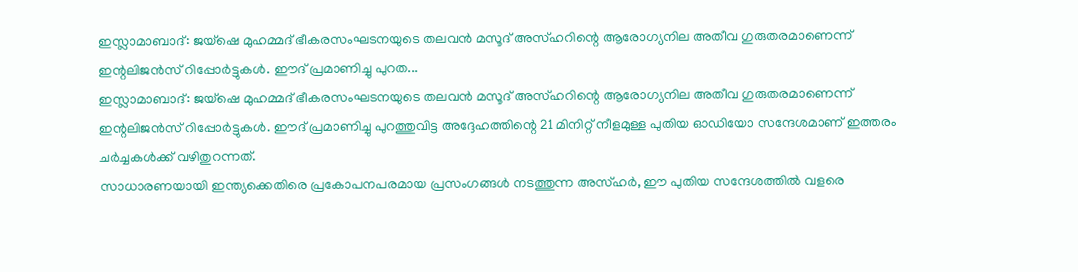ഇസ്ലാമാബാദ്: ജയ്ഷെ മുഹമ്മദ് ഭീകരസംഘടനയുടെ തലവൻ മസൂദ് അസ്ഹറിന്റെ ആരോഗ്യനില അതീവ ഗുരുതരമാണെന്ന് ഇന്റലിജൻസ് റിപ്പോർട്ടുകൾ. ഈദ് പ്രമാണിച്ചു പുറത...
ഇസ്ലാമാബാദ്: ജയ്ഷെ മുഹമ്മദ് ഭീകരസംഘടനയുടെ തലവൻ മസൂദ് അസ്ഹറിന്റെ ആരോഗ്യനില അതീവ ഗുരുതരമാണെന്ന് ഇന്റലിജൻസ് റിപ്പോർട്ടുകൾ. ഈദ് പ്രമാണിച്ചു പുറത്തുവിട്ട അദ്ദേഹത്തിന്റെ 21 മിനിറ്റ് നീളമുള്ള പുതിയ ഓഡിയോ സന്ദേശമാണ് ഇത്തരം ചർച്ചകൾക്ക് വഴിതുറന്നത്.
സാധാരണയായി ഇന്ത്യക്കെതിരെ പ്രകോപനപരമായ പ്രസംഗങ്ങൾ നടത്തുന്ന അസ്ഹർ, ഈ പുതിയ സന്ദേശത്തിൽ വളരെ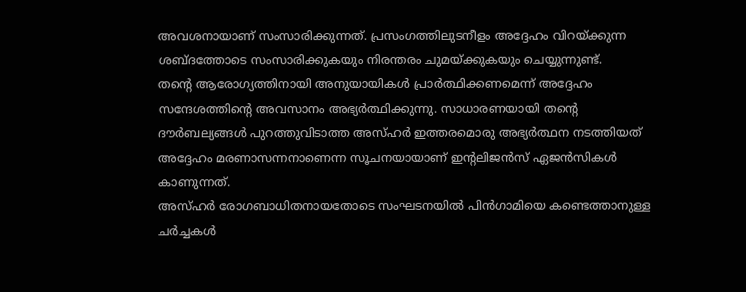അവശനായാണ് സംസാരിക്കുന്നത്. പ്രസംഗത്തിലുടനീളം അദ്ദേഹം വിറയ്ക്കുന്ന ശബ്ദത്തോടെ സംസാരിക്കുകയും നിരന്തരം ചുമയ്ക്കുകയും ചെയ്യുന്നുണ്ട്.
തന്റെ ആരോഗ്യത്തിനായി അനുയായികൾ പ്രാർത്ഥിക്കണമെന്ന് അദ്ദേഹം സന്ദേശത്തിന്റെ അവസാനം അഭ്യർത്ഥിക്കുന്നു. സാധാരണയായി തന്റെ ദൗർബല്യങ്ങൾ പുറത്തുവിടാത്ത അസ്ഹർ ഇത്തരമൊരു അഭ്യർത്ഥന നടത്തിയത് അദ്ദേഹം മരണാസന്നനാണെന്ന സൂചനയായാണ് ഇന്റലിജൻസ് ഏജൻസികൾ കാണുന്നത്.
അസ്ഹർ രോഗബാധിതനായതോടെ സംഘടനയിൽ പിൻഗാമിയെ കണ്ടെത്താനുള്ള ചർച്ചകൾ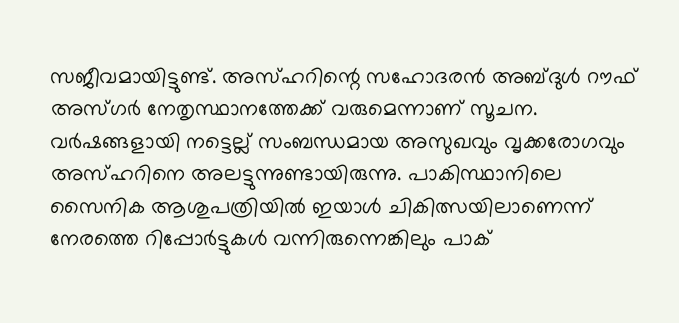സജീവമായിട്ടുണ്ട്. അസ്ഹറിന്റെ സഹോദരൻ അബ്ദുൾ റൗഫ് അസ്ഗർ നേതൃസ്ഥാനത്തേക്ക് വരുമെന്നാണ് സൂചന.
വർഷങ്ങളായി നട്ടെല്ല് സംബന്ധമായ അസുഖവും വൃക്കരോഗവും അസ്ഹറിനെ അലട്ടുന്നുണ്ടായിരുന്നു. പാകിസ്ഥാനിലെ സൈനിക ആശുപത്രിയിൽ ഇയാൾ ചികിത്സയിലാണെന്ന് നേരത്തെ റിപ്പോർട്ടുകൾ വന്നിരുന്നെങ്കിലും പാക്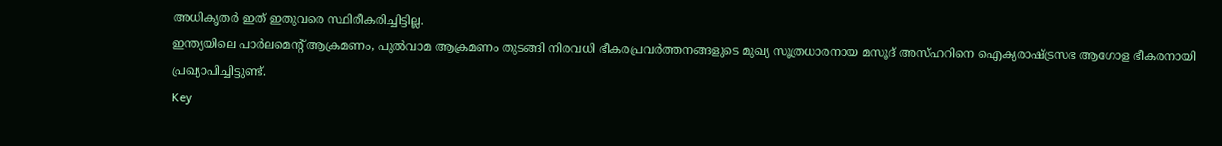അധികൃതർ ഇത് ഇതുവരെ സ്ഥിരീകരിച്ചിട്ടില്ല.
ഇന്ത്യയിലെ പാർലമെന്റ് ആക്രമണം, പുൽവാമ ആക്രമണം തുടങ്ങി നിരവധി ഭീകരപ്രവർത്തനങ്ങളുടെ മുഖ്യ സൂത്രധാരനായ മസൂദ് അസ്ഹറിനെ ഐക്യരാഷ്ട്രസഭ ആഗോള ഭീകരനായി പ്രഖ്യാപിച്ചിട്ടുണ്ട്.
Key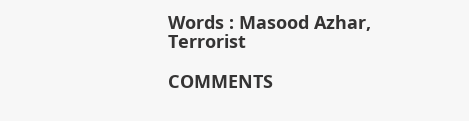Words : Masood Azhar, Terrorist

COMMENTS